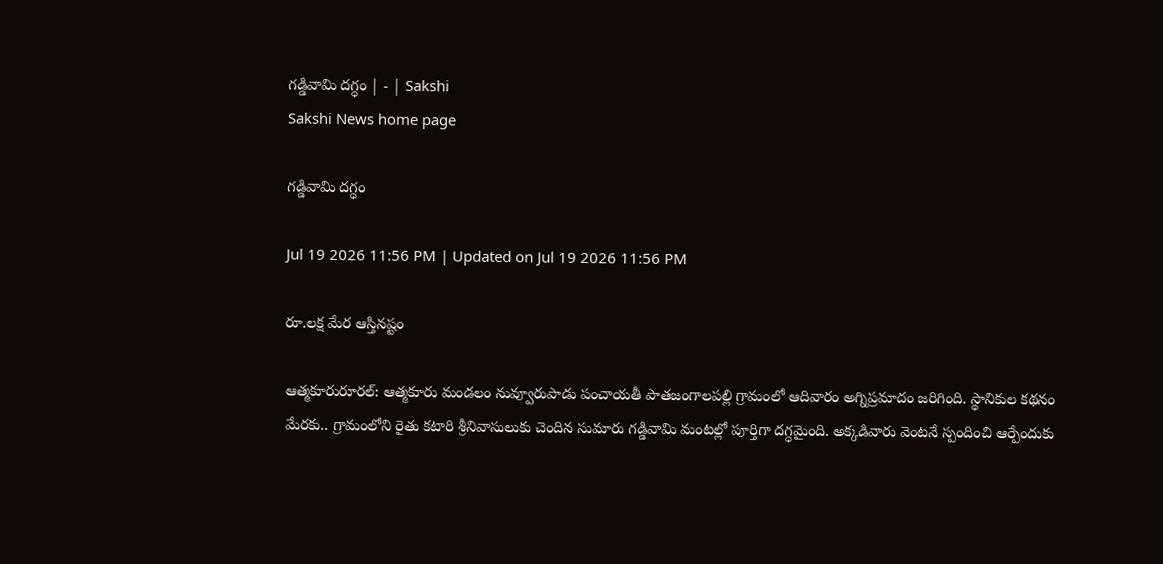గడ్డివామి దగ్ధం | - | Sakshi
Sakshi News home page

గడ్డివామి దగ్ధం

Jul 19 2026 11:56 PM | Updated on Jul 19 2026 11:56 PM

రూ.లక్ష మేర ఆస్తినష్టం

ఆత్మకూరురూరల్‌: ఆత్మకూరు మండలం నువ్వూరుపాడు పంచాయతీ పాతజంగాలపల్లి గ్రామంలో ఆదివారం అగ్నిప్రమాదం జరిగింది. స్థానికుల కథనం మేరకు.. గ్రామంలోని రైతు కటారి శ్రీనివాసులుకు చెందిన సుమారు గడ్డివామి మంటల్లో పూర్తిగా దగ్ధమైంది. అక్కడివారు వెంటనే స్పందించి ఆర్పేందుకు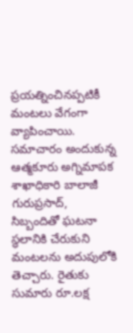ప్రయత్నించినప్పటికీ మంటలు వేగంగా వ్యాపించాయి. సమాచారం అందుకున్న ఆత్మకూరు అగ్నిమాపక శాఖాధికారి బాలాజీ గురుప్రసాద్‌, సిబ్బందితో ఘటనా స్థలానికి చేరుకుని మంటలను అదుపులోకి తెచ్చారు. రైతుకు సుమారు రూ.లక్ష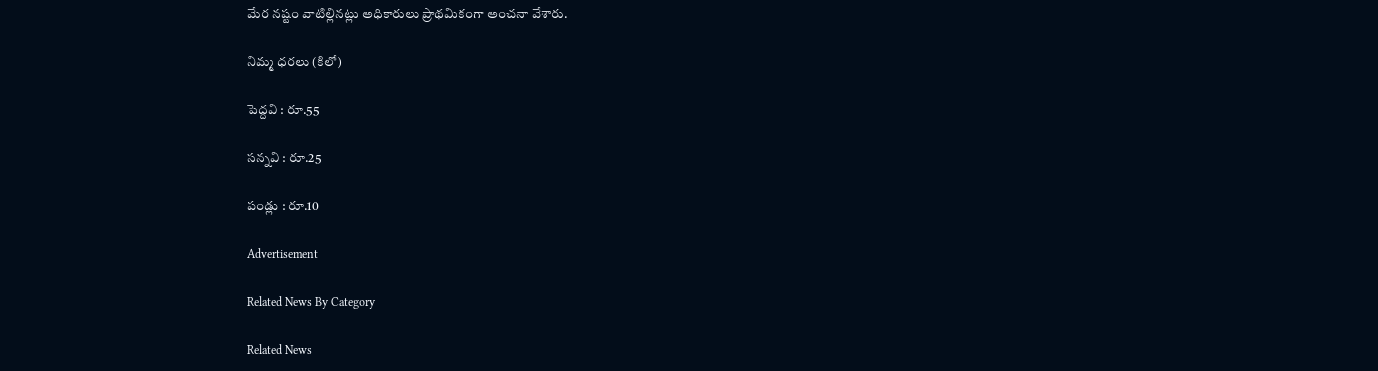మేర నష్టం వాటిల్లినట్లు అధికారులు ప్రాథమికంగా అంచనా వేశారు.

నిమ్మ ధరలు (కిలో)

పెద్దవి : రూ.55

సన్నవి : రూ.25

పండ్లు : రూ.10

Advertisement

Related News By Category

Related News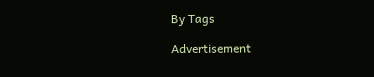By Tags

Advertisement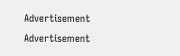Advertisement
Advertisement